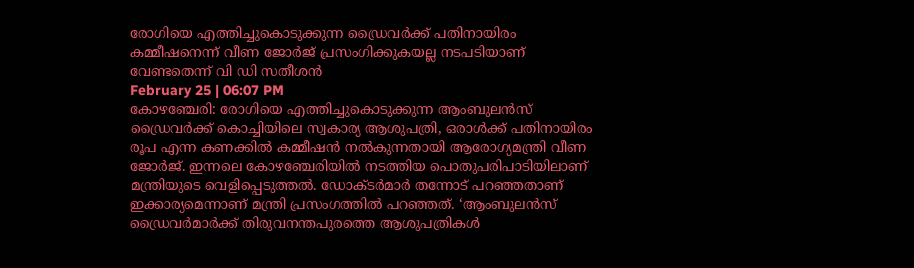രോഗിയെ എത്തിച്ചുകൊടുക്കുന്ന ഡ്രൈവർക്ക് പതിനായിരം കമ്മീഷനെന്ന് വീണ ജോർജ് പ്രസംഗിക്കുകയല്ല നടപടിയാണ് വേണ്ടതെന്ന് വി ഡി സതീശൻ
February 25 | 06:07 PM
കോഴഞ്ചേരി: രോഗിയെ എത്തിച്ചുകൊടുക്കുന്ന ആംബുലൻസ് ഡ്രൈവർക്ക് കൊച്ചിയിലെ സ്വകാര്യ ആശുപത്രി, ഒരാൾക്ക് പതിനായിരം രൂപ എന്ന കണക്കിൽ കമ്മീഷൻ നൽകുന്നതായി ആരോഗ്യമന്ത്രി വീണ ജോർജ്. ഇന്നലെ കോഴഞ്ചേരിയിൽ നടത്തിയ പൊതുപരിപാടിയിലാണ് മന്ത്രിയുടെ വെളിപ്പെടുത്തൽ. ഡോക്ടർമാർ തന്നോട് പറഞ്ഞതാണ് ഇക്കാര്യമെന്നാണ് മന്ത്രി പ്രസംഗത്തിൽ പറഞ്ഞത്. ‘ആംബുലൻസ് ഡ്രൈവർമാർക്ക് തിരുവനന്തപുരത്തെ ആശുപത്രികൾ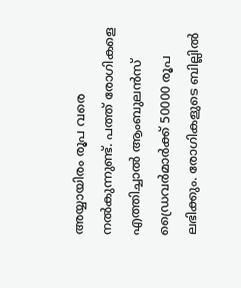അയ്യായിരം രൂപ വരെ നൽകുന്നുണ്ട്. പത്ത് രോഗികളെ എത്തിച്ചാൽ ആംബുലൻസ് ഡ്രൈവർമാർക്ക് 50000 രൂപ ലഭിക്കും. രോഗികളുടെ ബില്ലിൽ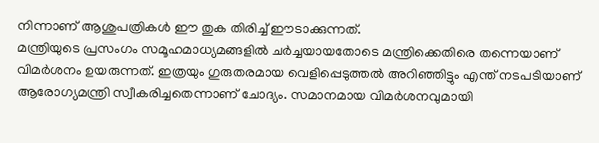നിന്നാണ് ആശുപത്രികൾ ഈ തുക തിരിച്ച് ഈടാക്കുന്നത്.
മന്ത്രിയുടെ പ്രസംഗം സമൂഹമാധ്യമങ്ങളിൽ ചർച്ചയായതോടെ മന്ത്രിക്കെതിരെ തന്നെയാണ് വിമർശനം ഉയരുന്നത്. ഇത്രയും ഗുരുതരമായ വെളിപ്പെടുത്തൽ അറിഞ്ഞിട്ടും എന്ത് നടപടിയാണ് ആരോഗ്യമന്ത്രി സ്വീകരിച്ചതെന്നാണ് ചോദ്യം. സമാനമായ വിമർശനവുമായി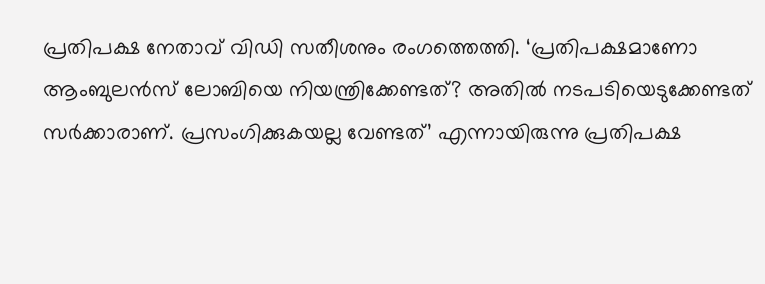പ്രതിപക്ഷ നേതാവ് വിഡി സതീശനും രംഗത്തെത്തി. ‘പ്രതിപക്ഷമാണോ ആംബുലൻസ് ലോബിയെ നിയന്ത്രിക്കേണ്ടത്? അതിൽ നടപടിയെടുക്കേണ്ടത് സർക്കാരാണ്. പ്രസംഗിക്കുകയല്ല വേണ്ടത്’ എന്നായിരുന്നു പ്രതിപക്ഷ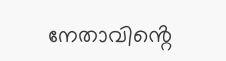നേതാവിൻ്റെ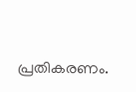പ്രതികരണം.